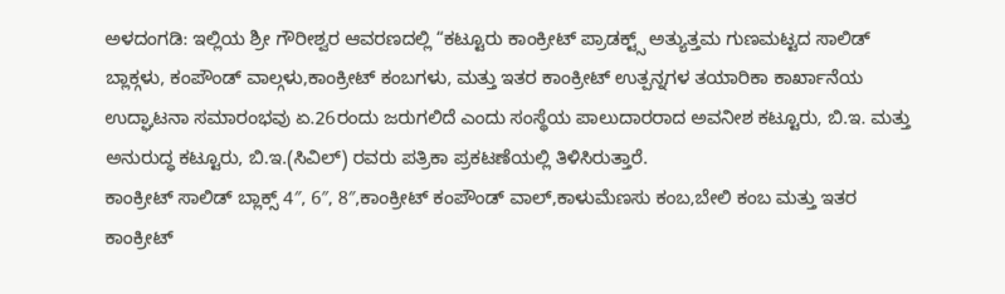ಅಳದಂಗಡಿ: ಇಲ್ಲಿಯ ಶ್ರೀ ಗೌರೀಶ್ವರ ಆವರಣದಲ್ಲಿ “ಕಟ್ಟೂರು ಕಾಂಕ್ರೀಟ್ ಪ್ರಾಡಕ್ಟ್ಸ್ ಅತ್ಯುತ್ತಮ ಗುಣಮಟ್ಟದ ಸಾಲಿಡ್ ಬ್ಲಾಕ್ಗಳು, ಕಂಪೌಂಡ್ ವಾಲ್ಗಳು,ಕಾಂಕ್ರೀಟ್ ಕಂಬಗಳು, ಮತ್ತು ಇತರ ಕಾಂಕ್ರೀಟ್ ಉತ್ಪನ್ನಗಳ ತಯಾರಿಕಾ ಕಾರ್ಖಾನೆಯ ಉದ್ಘಾಟನಾ ಸಮಾರಂಭವು ಏ.26ರಂದು ಜರುಗಲಿದೆ ಎಂದು ಸಂಸ್ಥೆಯ ಪಾಲುದಾರರಾದ ಅವನೀಶ ಕಟ್ಟೂರು, ಬಿ.ಇ. ಮತ್ತು ಅನುರುದ್ಧ ಕಟ್ಟೂರು, ಬಿ.ಇ.(ಸಿವಿಲ್) ರವರು ಪತ್ರಿಕಾ ಪ್ರಕಟಣೆಯಲ್ಲಿ ತಿಳಿಸಿರುತ್ತಾರೆ.
ಕಾಂಕ್ರೀಟ್ ಸಾಲಿಡ್ ಬ್ಲಾಕ್ಸ್ 4″, 6″, 8″,ಕಾಂಕ್ರೀಟ್ ಕಂಪೌಂಡ್ ವಾಲ್,ಕಾಳುಮೆಣಸು ಕಂಬ,ಬೇಲಿ ಕಂಬ ಮತ್ತು ಇತರ ಕಾಂಕ್ರೀಟ್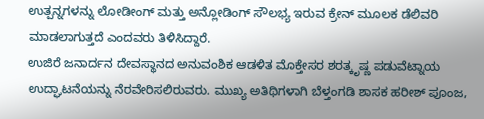ಉತ್ಪನ್ನಗಳನ್ನು ಲೋಡೀಂಗ್ ಮತ್ತು ಅನ್ಲೋಡಿಂಗ್ ಸೌಲಭ್ಯ ಇರುವ ಕ್ರೇನ್ ಮೂಲಕ ಡೆಲಿವರಿ ಮಾಡಲಾಗುತ್ತದೆ ಎಂದವರು ತಿಳಿಸಿದ್ದಾರೆ.
ಉಜಿರೆ ಜನಾರ್ದನ ದೇವಸ್ಥಾನದ ಅನುವಂಶಿಕ ಆಡಳಿತ ಮೊಕ್ತೇಸರ ಶರತ್ಕೃಷ್ಣ ಪಡುವೆಟ್ನಾಯ ಉದ್ಘಾಟನೆಯನ್ನು ನೆರವೇರಿಸಲಿರುವರು. ಮುಖ್ಯ ಅತಿಥಿಗಳಾಗಿ ಬೆಳ್ತಂಗಡಿ ಶಾಸಕ ಹರೀಶ್ ಪೂಂಜ,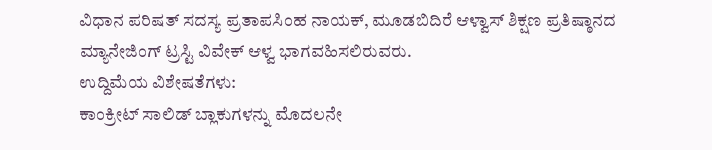ವಿಧಾನ ಪರಿಷತ್ ಸದಸ್ಯ ಪ್ರತಾಪಸಿಂಹ ನಾಯಕ್, ಮೂಡಬಿದಿರೆ ಆಳ್ವಾಸ್ ಶಿಕ್ಷಣ ಪ್ರತಿಷ್ಠಾನದ ಮ್ಯಾನೇಜಿಂಗ್ ಟ್ರಸ್ಟಿ ವಿವೇಕ್ ಆಳ್ವ ಭಾಗವಹಿಸಲಿರುವರು.
ಉದ್ದಿಮೆಯ ವಿಶೇಷತೆಗಳು:
ಕಾಂಕ್ರೀಟ್ ಸಾಲಿಡ್ ಬ್ಲಾಕುಗಳನ್ನು ಮೊದಲನೇ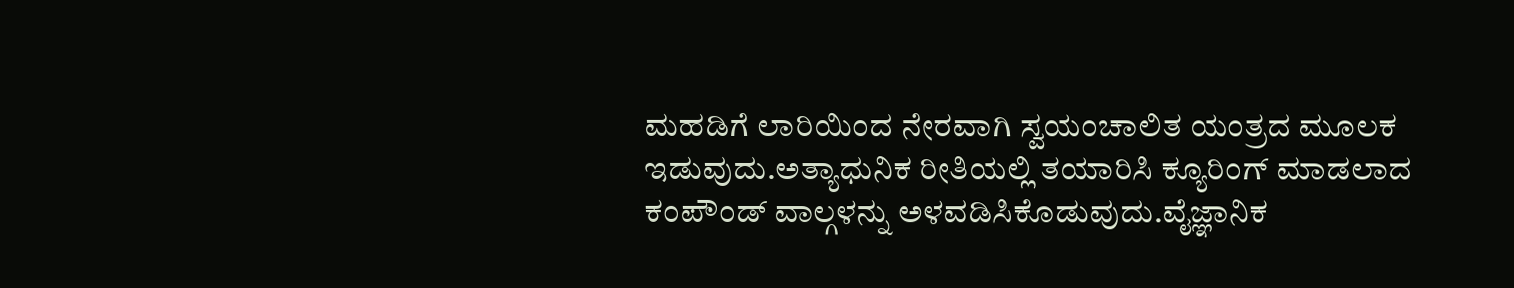ಮಹಡಿಗೆ ಲಾರಿಯಿಂದ ನೇರವಾಗಿ ಸ್ವಯಂಚಾಲಿತ ಯಂತ್ರದ ಮೂಲಕ ಇಡುವುದು.ಅತ್ಯಾಧುನಿಕ ರೀತಿಯಲ್ಲಿ ತಯಾರಿಸಿ ಕ್ಯೂರಿಂಗ್ ಮಾಡಲಾದ ಕಂಪೌಂಡ್ ವಾಲ್ಗಳನ್ನು ಅಳವಡಿಸಿಕೊಡುವುದು.ವೈಜ್ಞಾನಿಕ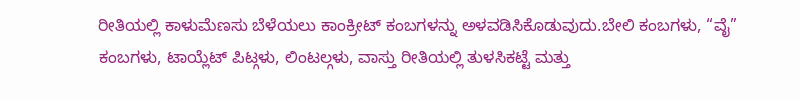ರೀತಿಯಲ್ಲಿ ಕಾಳುಮೆಣಸು ಬೆಳೆಯಲು ಕಾಂಕ್ರೀಟ್ ಕಂಬಗಳನ್ನು ಅಳವಡಿಸಿಕೊಡುವುದು.ಬೇಲಿ ಕಂಬಗಳು, “ವೈ” ಕಂಬಗಳು, ಟಾಯ್ಲೆಟ್ ಪಿಟ್ಗಳು, ಲಿಂಟಲ್ಗಳು, ವಾಸ್ತು ರೀತಿಯಲ್ಲಿ ತುಳಸಿಕಟ್ಟೆ ಮತ್ತು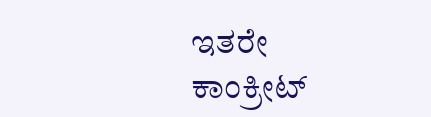ಇತರೇ ಕಾಂಕ್ರೀಟ್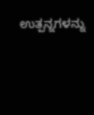ಉತ್ಪನ್ನಗಳನ್ನು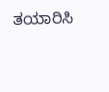ತಯಾರಿಸಿ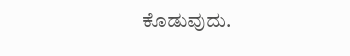ಕೊಡುವುದು.